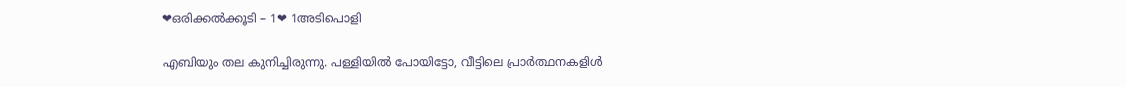❤ഒരിക്കൽക്കൂടി – 1❤ 1അടിപൊളി

എബിയും തല കുനിച്ചിരുന്നു. പള്ളിയിൽ പോയിട്ടോ, വീട്ടിലെ പ്രാർത്ഥനകളിൾ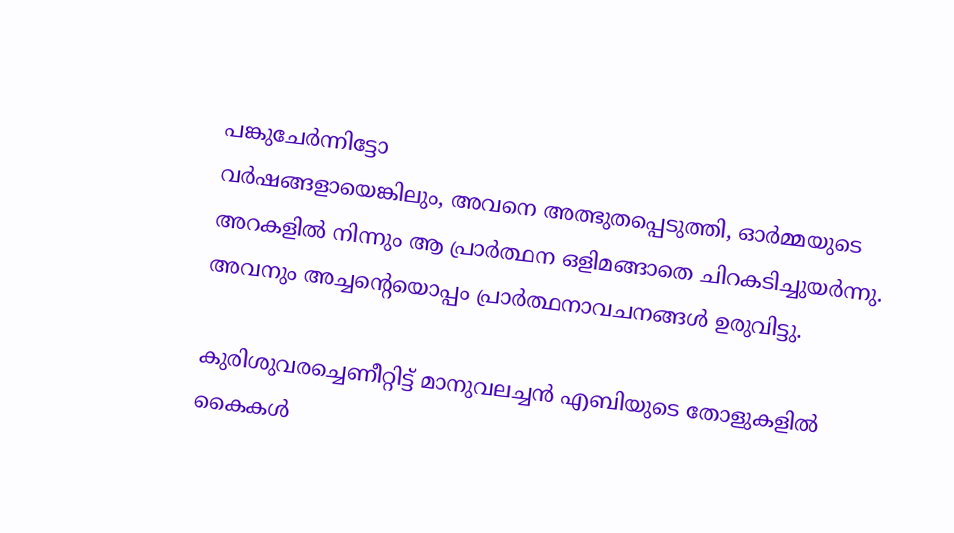പങ്കുചേർന്നിട്ടോ
വർഷങ്ങളായെങ്കിലും, അവനെ അത്ഭുതപ്പെടുത്തി, ഓർമ്മയുടെ അറകളിൽ നിന്നും ആ പ്രാർത്ഥന ഒളിമങ്ങാതെ ചിറകടിച്ചുയർന്നു. അവനും അച്ചന്റെയൊപ്പം പ്രാർത്ഥനാവചനങ്ങൾ ഉരുവിട്ടു.

കുരിശുവരച്ചെണീറ്റിട്ട് മാനുവലച്ചൻ എബിയുടെ തോളുകളിൽ കൈകൾ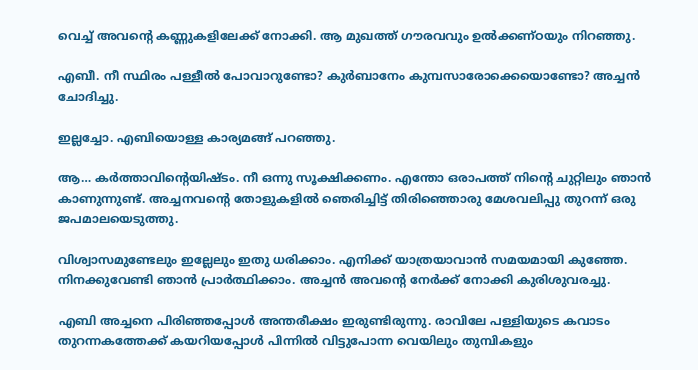വെച്ച് അവന്റെ കണ്ണുകളിലേക്ക് നോക്കി. ആ മുഖത്ത് ഗൗരവവും ഉൽക്കണ്ഠയും നിറഞ്ഞു.

എബീ. നീ സ്ഥിരം പള്ളീൽ പോവാറുണ്ടോ? കുർബാനേം കുമ്പസാരോക്കെയൊണ്ടോ? അച്ചൻ ചോദിച്ചു.

ഇല്ലച്ചോ. എബിയൊള്ള കാര്യമങ്ങ് പറഞ്ഞു.

ആ… കർത്താവിന്റെയിഷ്ടം. നീ ഒന്നു സൂക്ഷിക്കണം. എന്തോ ഒരാപത്ത് നിന്റെ ചുറ്റിലും ഞാൻ കാണുന്നുണ്ട്. അച്ചനവന്റെ തോളുകളിൽ ഞെരിച്ചിട്ട് തിരിഞ്ഞൊരു മേശവലിപ്പു തുറന്ന് ഒരു ജപമാലയെടുത്തു.

വിശ്വാസമുണ്ടേലും ഇല്ലേലും ഇതു ധരിക്കാം. എനിക്ക് യാത്രയാവാൻ സമയമായി കുഞ്ഞേ. നിനക്കുവേണ്ടി ഞാൻ പ്രാർത്ഥിക്കാം. അച്ചൻ അവന്റെ നേർക്ക് നോക്കി കുരിശുവരച്ചു.

എബി അച്ചനെ പിരിഞ്ഞപ്പോൾ അന്തരീക്ഷം ഇരുണ്ടിരുന്നു. രാവിലേ പള്ളിയുടെ കവാടം തുറന്നകത്തേക്ക് കയറിയപ്പോൾ പിന്നിൽ വിട്ടുപോന്ന വെയിലും തുമ്പികളും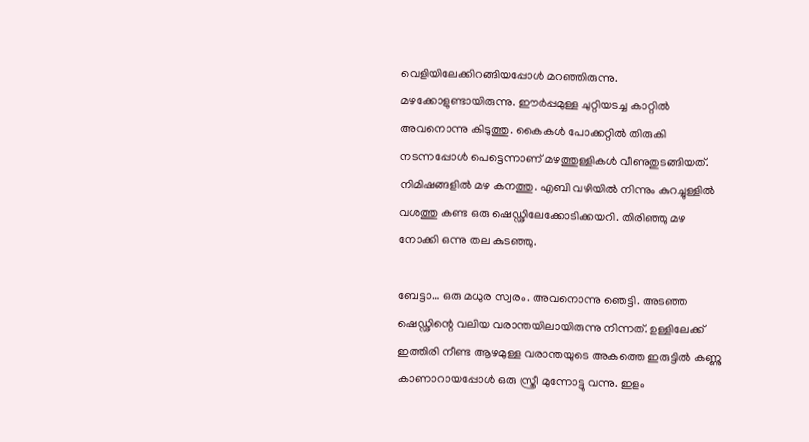വെളിയിലേക്കിറങ്ങിയപ്പോൾ മറഞ്ഞിരുന്നു. മഴക്കോളുണ്ടായിരുന്നു. ഈർപ്പമുള്ള ചുറ്റിയടച്ച കാറ്റിൽ അവനൊന്നു കിടുത്തു. കൈകൾ പോക്കറ്റിൽ തിരുകി നടന്നപ്പോൾ പെട്ടെന്നാണ് മഴത്തുള്ളികൾ വീണുതുടങ്ങിയത്. നിമിഷങ്ങളിൽ മഴ കനത്തു. എബി വഴിയിൽ നിന്നും കുറച്ചുള്ളിൽ വശത്തു കണ്ട ഒരു ഷെഡ്ഢിലേക്കോടിക്കയറി. തിരിഞ്ഞു മഴ നോക്കി ഒന്നു തല കുടഞ്ഞു.

ബേട്ടാ… ഒരു മധുര സ്വരം. അവനൊന്നു ഞെട്ടി. അടഞ്ഞ ഷെഡ്ഢിന്റെ വലിയ വരാന്തയിലായിരുന്നു നിന്നത്. ഉള്ളിലേക്ക് ഇത്തിരി നീണ്ട ആഴമുള്ള വരാന്തയുടെ അകത്തെ ഇരുട്ടിൽ കണ്ണു കാണാറായപ്പോൾ ഒരു സ്ത്രീ മുന്നോട്ടു വന്നു. ഇളം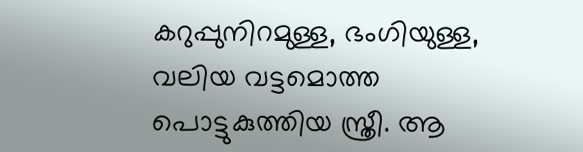കറുപ്പുനിറമുള്ള, ഭംഗിയുള്ള, വലിയ വട്ടമൊത്ത പൊട്ടുകുത്തിയ സ്ത്രീ. ആ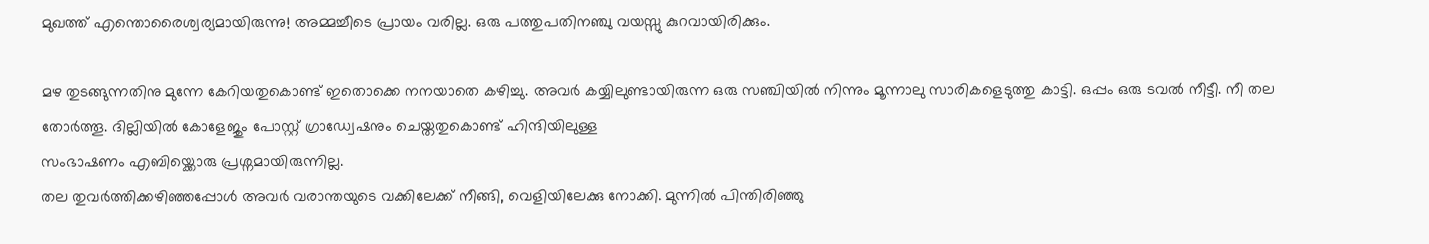മുഖത്ത് എന്തൊരൈശ്വര്യമായിരുന്നു! അമ്മച്ചീടെ പ്രായം വരില്ല. ഒരു പത്തുപതിനഞ്ചു വയസ്സു കുറവായിരിക്കും.

മഴ തുടങ്ങുന്നതിനു മുന്നേ കേറിയതുകൊണ്ട് ഇതൊക്കെ നനയാതെ കഴിച്ചു. അവർ കയ്യിലുണ്ടായിരുന്ന ഒരു സഞ്ചിയിൽ നിന്നും മൂന്നാലു സാരികളെടുത്തു കാട്ടി. ഒപ്പം ഒരു ടവൽ നീട്ടീ. നീ തല തോർത്തൂ. ദില്ലിയിൽ കോളേജും പോസ്റ്റ് ഗ്രാഡ്വേഷനും ചെയ്തതുകൊണ്ട് ഹിന്ദിയിലുള്ള
സംഭാഷണം എബിയ്ക്കൊരു പ്രശ്നമായിരുന്നില്ല.
തല തുവർത്തിക്കഴിഞ്ഞപ്പോൾ അവർ വരാന്തയുടെ വക്കിലേക്ക് നീങ്ങി, വെളിയിലേക്കു നോക്കി. മുന്നിൽ പിന്തിരിഞ്ഞു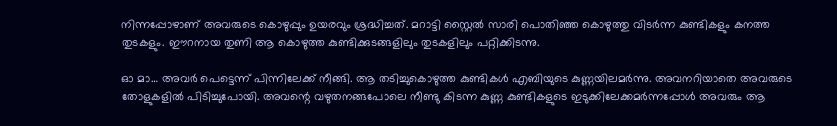നിന്നപ്പോഴാണ് അവരുടെ കൊഴുപ്പും ഉയരവും ശ്രദ്ധിച്ചത്. മറാട്ടി സ്റ്റൈൽ സാരി പൊതിഞ്ഞ കൊഴുത്തു വിടർന്ന കുണ്ടികളും കനത്ത തുടകളും. ഈറനായ തുണി ആ കൊഴുത്ത കുണ്ടിക്കുടങ്ങളിലും തുടകളിലും പറ്റിക്കിടന്നു.

ഓ മാ… അവർ പെട്ടെന്ന് പിന്നിലേക്ക് നീങ്ങി. ആ തടിച്ചുകൊഴുത്ത കുണ്ടികൾ എബിയുടെ കുണ്ണയിലമർന്നു. അവനറിയാതെ അവരുടെ തോളുകളിൽ പിടിച്ചുപോയി. അവന്റെ വഴുതനങ്ങപോലെ നീണ്ടു കിടന്ന കുണ്ണ കുണ്ടികളുടെ ഇടുക്കിലേക്കമർന്നപ്പോൾ അവരും ആ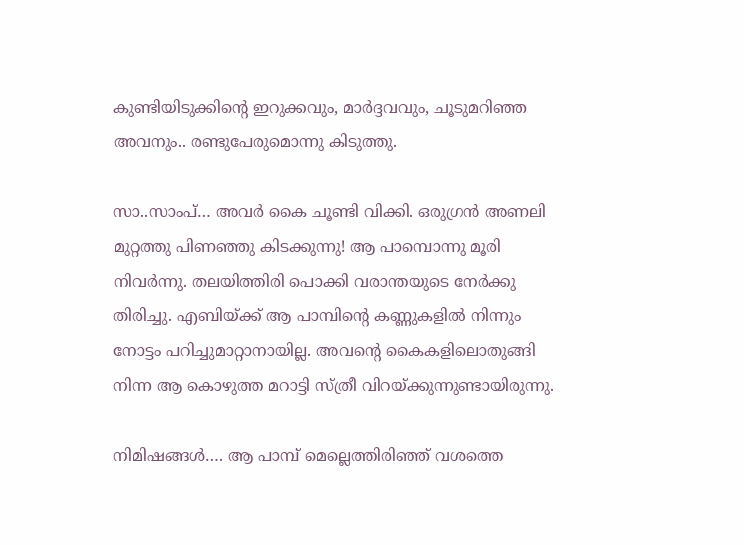കുണ്ടിയിടുക്കിന്റെ ഇറുക്കവും, മാർദ്ദവവും, ചൂടുമറിഞ്ഞ അവനും.. രണ്ടുപേരുമൊന്നു കിടുത്തു.

സാ..സാംപ്… അവർ കൈ ചൂണ്ടി വിക്കി. ഒരുഗ്രൻ അണലി മുറ്റത്തു പിണഞ്ഞു കിടക്കുന്നു! ആ പാമ്പൊന്നു മൂരി നിവർന്നു. തലയിത്തിരി പൊക്കി വരാന്തയുടെ നേർക്കു തിരിച്ചു. എബിയ്ക്ക് ആ പാമ്പിന്റെ കണ്ണുകളിൽ നിന്നും നോട്ടം പറിച്ചുമാറ്റാനായില്ല. അവന്റെ കൈകളിലൊതുങ്ങി നിന്ന ആ കൊഴുത്ത മറാട്ടി സ്ത്രീ വിറയ്ക്കുന്നുണ്ടായിരുന്നു.

നിമിഷങ്ങൾ…. ആ പാമ്പ് മെല്ലെത്തിരിഞ്ഞ് വശത്തെ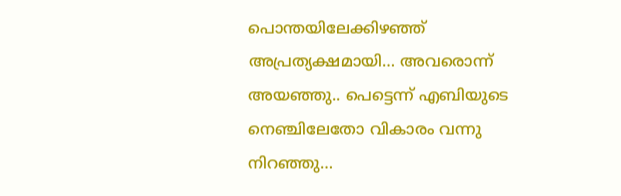പൊന്തയിലേക്കിഴഞ്ഞ് അപ്രത്യക്ഷമായി… അവരൊന്ന് അയഞ്ഞു.. പെട്ടെന്ന് എബിയുടെ നെഞ്ചിലേതോ വികാരം വന്നു നിറഞ്ഞു…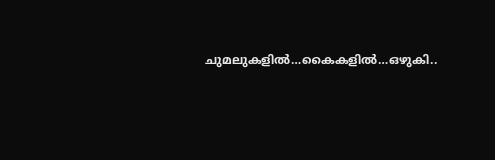ചുമലുകളിൽ…കൈകളിൽ…ഒഴുകി..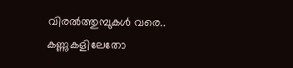വിരൽത്തുമ്പുകൾ വരെ.. കണ്ണുകളിലേതോ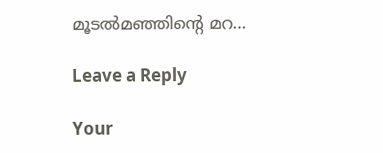മൂടൽമഞ്ഞിന്റെ മറ…

Leave a Reply

Your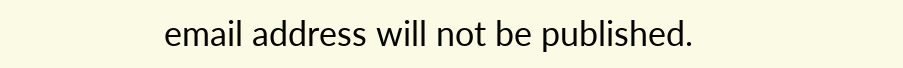email address will not be published.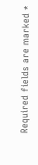Required fields are marked *